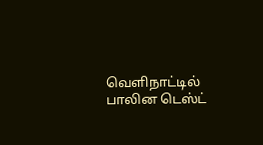வெளிநாட்டில் பாலின டெஸ்ட்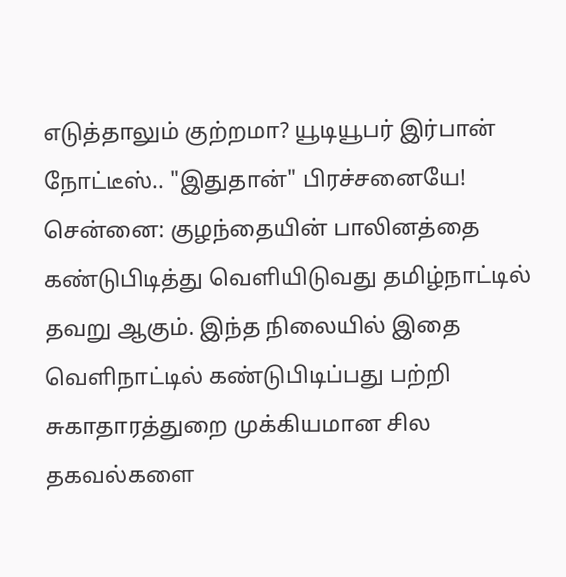எடுத்தாலும் குற்றமா? யூடியூபர் இர்பான் நோட்டீஸ்.. "இதுதான்" பிரச்சனையே!
சென்னை: குழந்தையின் பாலினத்தை கண்டுபிடித்து வெளியிடுவது தமிழ்நாட்டில் தவறு ஆகும். இந்த நிலையில் இதை வெளிநாட்டில் கண்டுபிடிப்பது பற்றி சுகாதாரத்துறை முக்கியமான சில தகவல்களை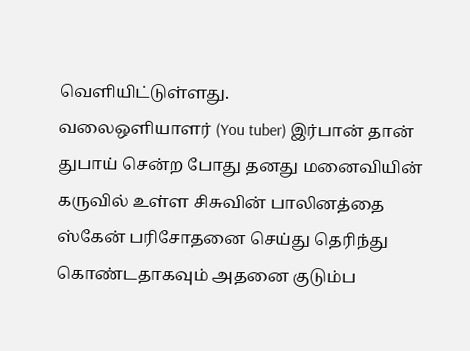வெளியிட்டுள்ளது.
வலைஒளியாளர் (You tuber) இர்பான் தான் துபாய் சென்ற போது தனது மனைவியின் கருவில் உள்ள சிசுவின் பாலினத்தை ஸ்கேன் பரிசோதனை செய்து தெரிந்து கொண்டதாகவும் அதனை குடும்ப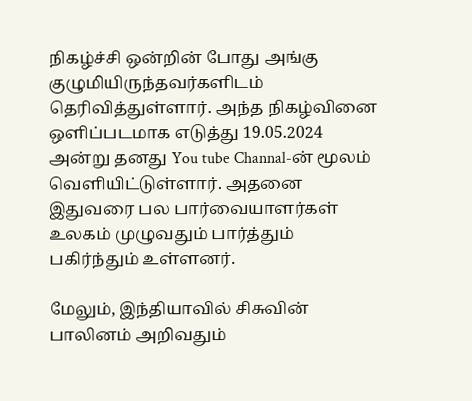நிகழ்ச்சி ஒன்றின் போது அங்கு குழுமியிருந்தவர்களிடம் தெரிவித்துள்ளார். அந்த நிகழ்வினை ஒளிப்படமாக எடுத்து 19.05.2024 அன்று தனது You tube Channal-ன் மூலம் வெளியிட்டுள்ளார். அதனை இதுவரை பல பார்வையாளர்கள் உலகம் முழுவதும் பார்த்தும் பகிர்ந்தும் உள்ளனர்.

மேலும், இந்தியாவில் சிசுவின் பாலினம் அறிவதும்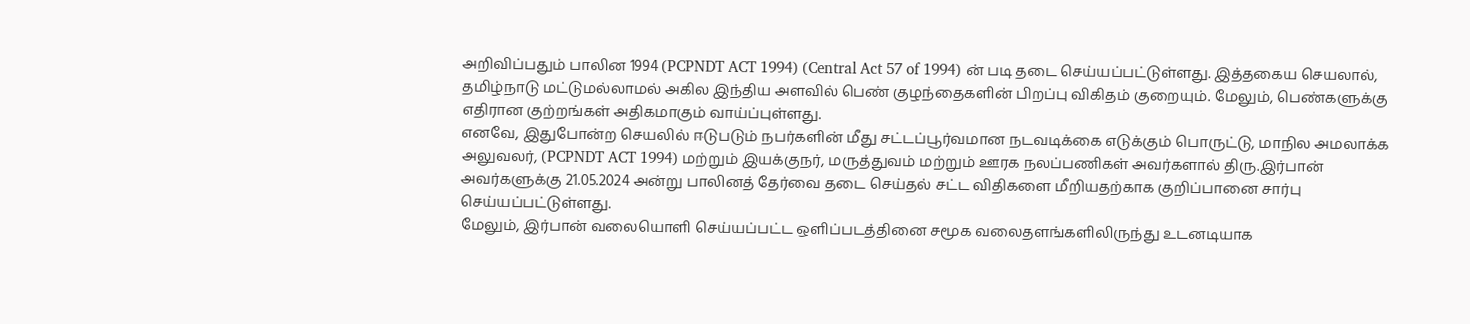அறிவிப்பதும் பாலின 1994 (PCPNDT ACT 1994) (Central Act 57 of 1994) ன் படி தடை செய்யப்பட்டுள்ளது. இத்தகைய செயலால், தமிழ்நாடு மட்டுமல்லாமல் அகில இந்திய அளவில் பெண் குழந்தைகளின் பிறப்பு விகிதம் குறையும். மேலும், பெண்களுக்கு எதிரான குற்றங்கள் அதிகமாகும் வாய்ப்புள்ளது.
எனவே, இதுபோன்ற செயலில் ஈடுபடும் நபர்களின் மீது சட்டப்பூர்வமான நடவடிக்கை எடுக்கும் பொருட்டு, மாநில அமலாக்க அலுவலர், (PCPNDT ACT 1994) மற்றும் இயக்குநர், மருத்துவம் மற்றும் ஊரக நலப்பணிகள் அவர்களால் திரு.இர்பான் அவர்களுக்கு 21.05.2024 அன்று பாலினத் தேர்வை தடை செய்தல் சட்ட விதிகளை மீறியதற்காக குறிப்பானை சார்பு செய்யப்பட்டுள்ளது.
மேலும், இர்பான் வலையொளி செய்யப்பட்ட ஒளிப்படத்தினை சமூக வலைதளங்களிலிருந்து உடனடியாக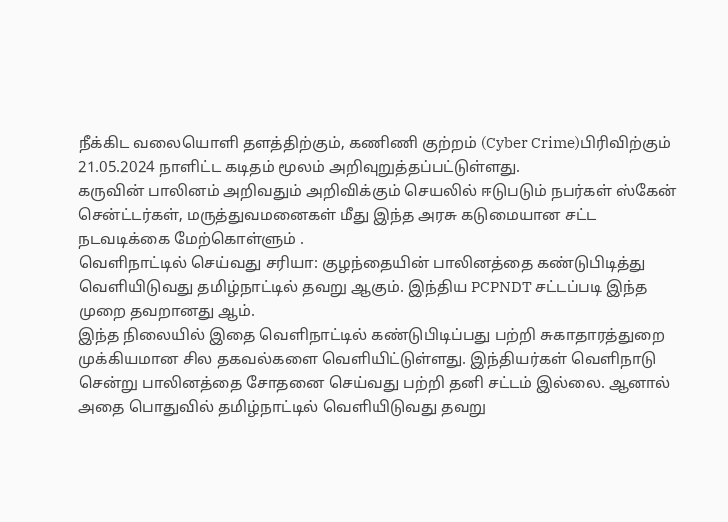நீக்கிட வலையொளி தளத்திற்கும், கணிணி குற்றம் (Cyber Crime)பிரிவிற்கும் 21.05.2024 நாளிட்ட கடிதம் மூலம் அறிவுறுத்தப்பட்டுள்ளது.
கருவின் பாலினம் அறிவதும் அறிவிக்கும் செயலில் ஈடுபடும் நபர்கள் ஸ்கேன் சென்ட்டர்கள், மருத்துவமனைகள் மீது இந்த அரசு கடுமையான சட்ட நடவடிக்கை மேற்கொள்ளும் .
வெளிநாட்டில் செய்வது சரியா: குழந்தையின் பாலினத்தை கண்டுபிடித்து வெளியிடுவது தமிழ்நாட்டில் தவறு ஆகும். இந்திய PCPNDT சட்டப்படி இந்த முறை தவறானது ஆம்.
இந்த நிலையில் இதை வெளிநாட்டில் கண்டுபிடிப்பது பற்றி சுகாதாரத்துறை முக்கியமான சில தகவல்களை வெளியிட்டுள்ளது. இந்தியர்கள் வெளிநாடு சென்று பாலினத்தை சோதனை செய்வது பற்றி தனி சட்டம் இல்லை. ஆனால் அதை பொதுவில் தமிழ்நாட்டில் வெளியிடுவது தவறு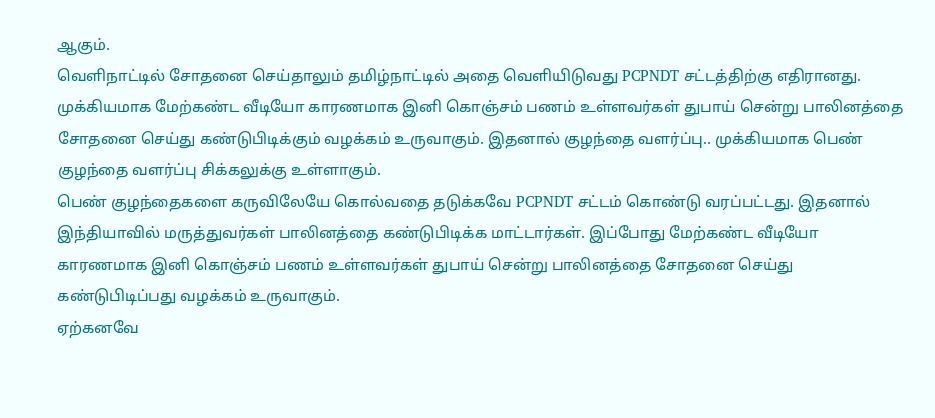ஆகும்.
வெளிநாட்டில் சோதனை செய்தாலும் தமிழ்நாட்டில் அதை வெளியிடுவது PCPNDT சட்டத்திற்கு எதிரானது. முக்கியமாக மேற்கண்ட வீடியோ காரணமாக இனி கொஞ்சம் பணம் உள்ளவர்கள் துபாய் சென்று பாலினத்தை சோதனை செய்து கண்டுபிடிக்கும் வழக்கம் உருவாகும். இதனால் குழந்தை வளர்ப்பு.. முக்கியமாக பெண் குழந்தை வளர்ப்பு சிக்கலுக்கு உள்ளாகும்.
பெண் குழந்தைகளை கருவிலேயே கொல்வதை தடுக்கவே PCPNDT சட்டம் கொண்டு வரப்பட்டது. இதனால் இந்தியாவில் மருத்துவர்கள் பாலினத்தை கண்டுபிடிக்க மாட்டார்கள். இப்போது மேற்கண்ட வீடியோ காரணமாக இனி கொஞ்சம் பணம் உள்ளவர்கள் துபாய் சென்று பாலினத்தை சோதனை செய்து கண்டுபிடிப்பது வழக்கம் உருவாகும்.
ஏற்கனவே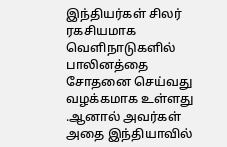இந்தியர்கள் சிலர் ரகசியமாக வெளிநாடுகளில் பாலினத்தை சோதனை செய்வது வழக்கமாக உள்ளது .ஆனால் அவர்கள் அதை இந்தியாவில்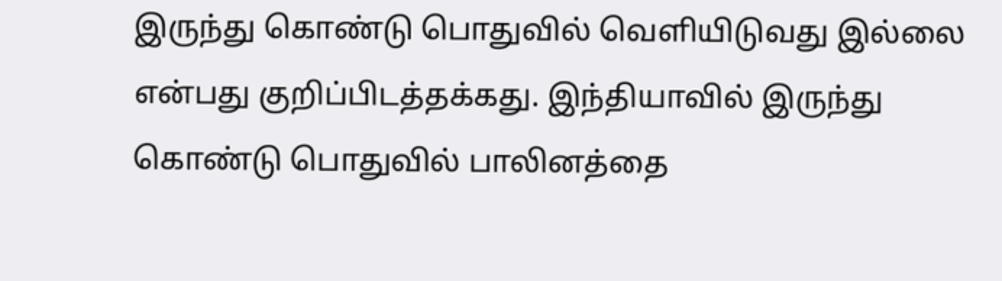இருந்து கொண்டு பொதுவில் வெளியிடுவது இல்லை என்பது குறிப்பிடத்தக்கது. இந்தியாவில் இருந்து கொண்டு பொதுவில் பாலினத்தை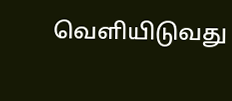வெளியிடுவது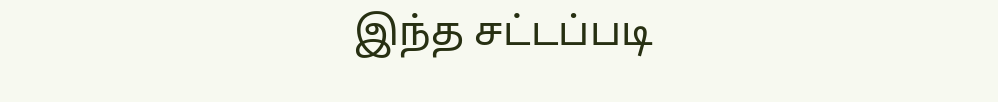இந்த சட்டப்படி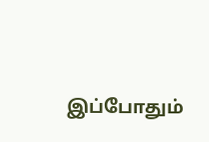இப்போதும்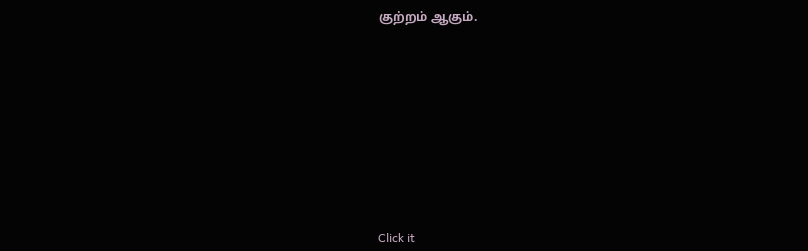குற்றம் ஆகும்.












Click it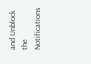and Unblock the Notifications